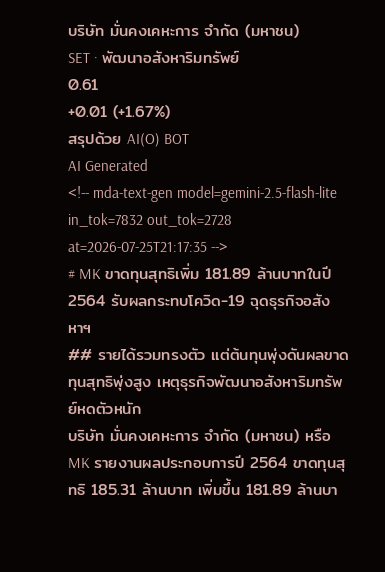บริษัท มั่นคงเคหะการ จำกัด (มหาชน)
SET · พัฒนาอสังหาริมทรัพย์
0.61
+0.01 (+1.67%)
สรุปด้วย AI(O) BOT
AI Generated
<!-- mda-text-gen model=gemini-2.5-flash-lite in_tok=7832 out_tok=2728 at=2026-07-25T21:17:35 -->
# MK ขาดทุนสุทธิเพิ่ม 181.89 ล้านบาทในปี 2564 รับผลกระทบโควิด-19 ฉุดธุรกิจอสังหาฯ
## รายได้รวมทรงตัว แต่ต้นทุนพุ่งดันผลขาดทุนสุทธิพุ่งสูง เหตุธุรกิจพัฒนาอสังหาริมทรัพย์หดตัวหนัก
บริษัท มั่นคงเคหะการ จำกัด (มหาชน) หรือ MK รายงานผลประกอบการปี 2564 ขาดทุนสุทธิ 185.31 ล้านบาท เพิ่มขึ้น 181.89 ล้านบา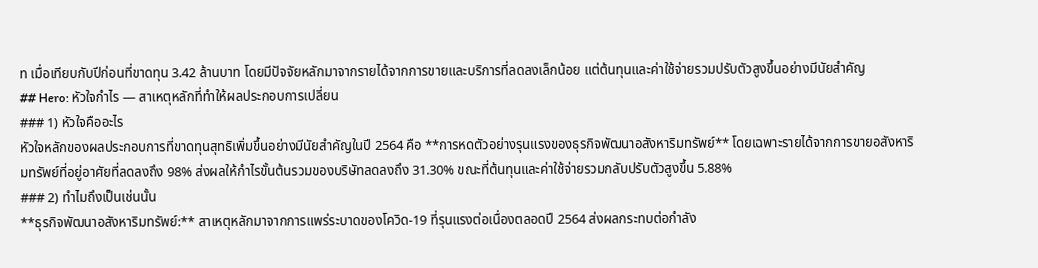ท เมื่อเทียบกับปีก่อนที่ขาดทุน 3.42 ล้านบาท โดยมีปัจจัยหลักมาจากรายได้จากการขายและบริการที่ลดลงเล็กน้อย แต่ต้นทุนและค่าใช้จ่ายรวมปรับตัวสูงขึ้นอย่างมีนัยสำคัญ
## Hero: หัวใจกำไร — สาเหตุหลักที่ทำให้ผลประกอบการเปลี่ยน
### 1) หัวใจคืออะไร
หัวใจหลักของผลประกอบการที่ขาดทุนสุทธิเพิ่มขึ้นอย่างมีนัยสำคัญในปี 2564 คือ **การหดตัวอย่างรุนแรงของธุรกิจพัฒนาอสังหาริมทรัพย์** โดยเฉพาะรายได้จากการขายอสังหาริมทรัพย์ที่อยู่อาศัยที่ลดลงถึง 98% ส่งผลให้กำไรขั้นต้นรวมของบริษัทลดลงถึง 31.30% ขณะที่ต้นทุนและค่าใช้จ่ายรวมกลับปรับตัวสูงขึ้น 5.88%
### 2) ทำไมถึงเป็นเช่นนั้น
**ธุรกิจพัฒนาอสังหาริมทรัพย์:** สาเหตุหลักมาจากการแพร่ระบาดของโควิด-19 ที่รุนแรงต่อเนื่องตลอดปี 2564 ส่งผลกระทบต่อกำลัง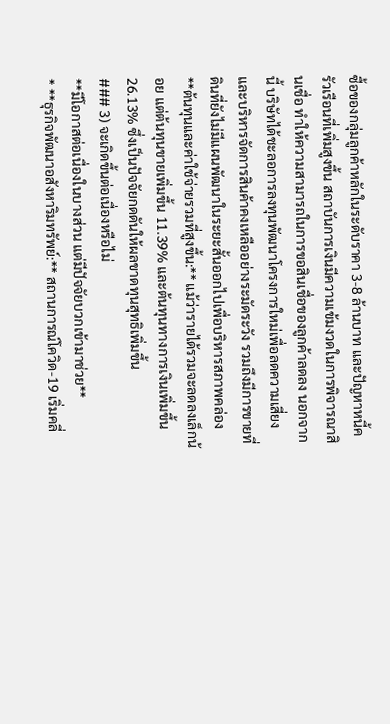ซื้อของกลุ่มลูกค้าหลักในระดับราคา 3-8 ล้านบาท และปัญหาหนี้ครัวเรือนที่เพิ่มสูงขึ้น สถาบันการเงินมีความเข้มงวดในการพิจารณาสินเชื่อ ทำให้ความสามารถในการขอสินเชื่อของลูกค้าลดลง นอกจากนี้ บริษัทได้ชะลอการลงทุนพัฒนาโครงการใหม่เพื่อลดความเสี่ยงและบริหารจัดการสินค้าคงเหลืออย่างระมัดระวัง รวมถึงมีการขายที่ดินที่ยังไม่มีแผนพัฒนาในระยะสั้นออกไปเพื่อบริหารสภาพคล่อง
**ต้นทุนและค่าใช้จ่ายรวมที่สูงขึ้น:** แม้ว่ารายได้รวมจะลดลงเล็กน้อย แต่ต้นทุนขายเพิ่มขึ้น 11.39% และต้นทุนทางการเงินเพิ่มขึ้น 26.13% ซึ่งเป็นปัจจัยกดดันให้ผลขาดทุนสุทธิเพิ่มขึ้น
### 3) จะเกิดขึ้นต่อเนื่องหรือไม่
**มีโอกาสต่อเนื่องในบางส่วน แต่มีปัจจัยบวกเข้ามาช่วย**
* **ธุรกิจพัฒนาอสังหาริมทรัพย์:** สถานการณ์โควิด-19 เริ่มคลี่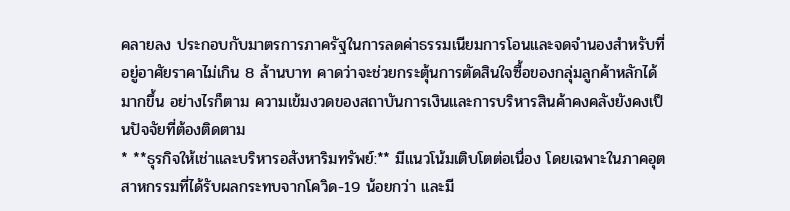คลายลง ประกอบกับมาตรการภาครัฐในการลดค่าธรรมเนียมการโอนและจดจำนองสำหรับที่อยู่อาศัยราคาไม่เกิน 8 ล้านบาท คาดว่าจะช่วยกระตุ้นการตัดสินใจซื้อของกลุ่มลูกค้าหลักได้มากขึ้น อย่างไรก็ตาม ความเข้มงวดของสถาบันการเงินและการบริหารสินค้าคงคลังยังคงเป็นปัจจัยที่ต้องติดตาม
* **ธุรกิจให้เช่าและบริหารอสังหาริมทรัพย์:** มีแนวโน้มเติบโตต่อเนื่อง โดยเฉพาะในภาคอุตสาหกรรมที่ได้รับผลกระทบจากโควิด-19 น้อยกว่า และมี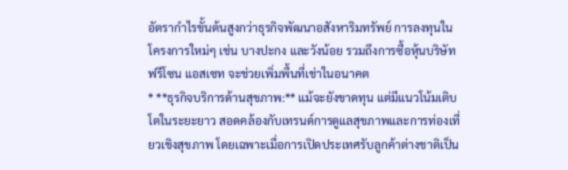อัตรากำไรขั้นต้นสูงกว่าธุรกิจพัฒนาอสังหาริมทรัพย์ การลงทุนในโครงการใหม่ๆ เช่น บางปะกง และวังน้อย รวมถึงการซื้อหุ้นบริษัทฟรีโซน แอสเซท จะช่วยเพิ่มพื้นที่เช่าในอนาคต
* **ธุรกิจบริการด้านสุขภาพ:** แม้จะยังขาดทุน แต่มีแนวโน้มเติบโตในระยะยาว สอดคล้องกับเทรนด์การดูแลสุขภาพและการท่องเที่ยวเชิงสุขภาพ โดยเฉพาะเมื่อการเปิดประเทศรับลูกค้าต่างชาติเป็น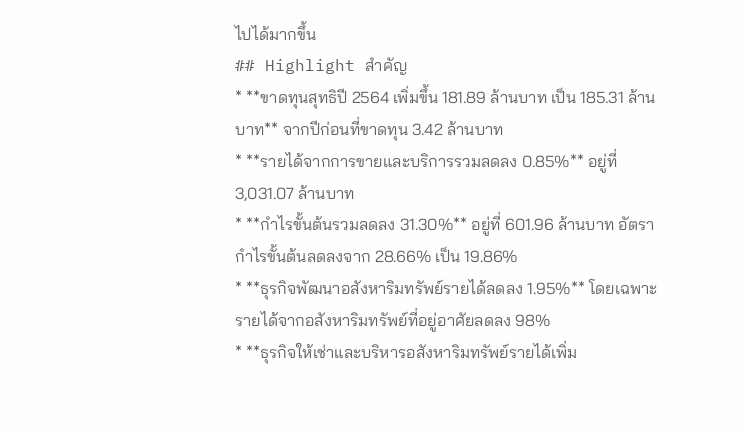ไปได้มากขึ้น
## Highlight สำคัญ
* **ขาดทุนสุทธิปี 2564 เพิ่มขึ้น 181.89 ล้านบาท เป็น 185.31 ล้านบาท** จากปีก่อนที่ขาดทุน 3.42 ล้านบาท
* **รายได้จากการขายและบริการรวมลดลง 0.85%** อยู่ที่ 3,031.07 ล้านบาท
* **กำไรขั้นต้นรวมลดลง 31.30%** อยู่ที่ 601.96 ล้านบาท อัตรากำไรขั้นต้นลดลงจาก 28.66% เป็น 19.86%
* **ธุรกิจพัฒนาอสังหาริมทรัพย์รายได้ลดลง 1.95%** โดยเฉพาะรายได้จากอสังหาริมทรัพย์ที่อยู่อาศัยลดลง 98%
* **ธุรกิจให้เช่าและบริหารอสังหาริมทรัพย์รายได้เพิ่ม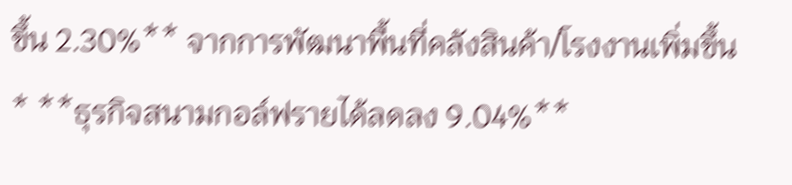ขึ้น 2.30%** จากการพัฒนาพื้นที่คลังสินค้า/โรงงานเพิ่มขึ้น
* **ธุรกิจสนามกอล์ฟรายได้ลดลง 9.04%**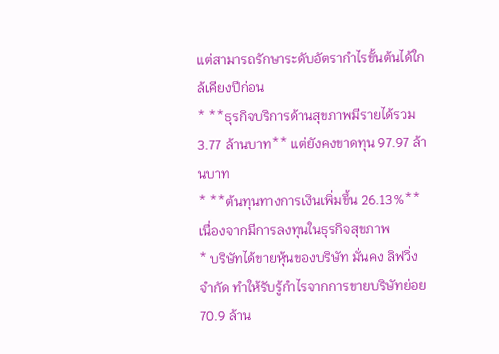แต่สามารถรักษาระดับอัตรากำไรขั้นต้นได้ใกล้เคียงปีก่อน
* **ธุรกิจบริการด้านสุขภาพมีรายได้รวม 3.77 ล้านบาท** แต่ยังคงขาดทุน 97.97 ล้านบาท
* **ต้นทุนทางการเงินเพิ่มขึ้น 26.13%** เนื่องจากมีการลงทุนในธุรกิจสุขภาพ
* บริษัทได้ขายหุ้นของบริษัท มั่นคง ลิฟวิ่ง จำกัด ทำให้รับรู้กำไรจากการขายบริษัทย่อย 70.9 ล้าน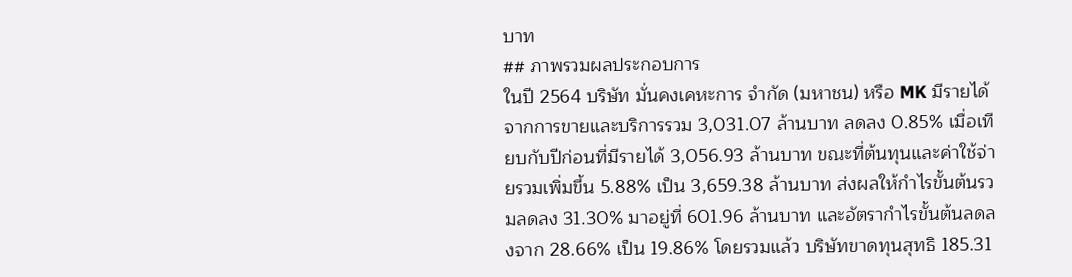บาท
## ภาพรวมผลประกอบการ
ในปี 2564 บริษัท มั่นคงเคหะการ จำกัด (มหาชน) หรือ MK มีรายได้จากการขายและบริการรวม 3,031.07 ล้านบาท ลดลง 0.85% เมื่อเทียบกับปีก่อนที่มีรายได้ 3,056.93 ล้านบาท ขณะที่ต้นทุนและค่าใช้จ่ายรวมเพิ่มขึ้น 5.88% เป็น 3,659.38 ล้านบาท ส่งผลให้กำไรขั้นต้นรวมลดลง 31.30% มาอยู่ที่ 601.96 ล้านบาท และอัตรากำไรขั้นต้นลดลงจาก 28.66% เป็น 19.86% โดยรวมแล้ว บริษัทขาดทุนสุทธิ 185.31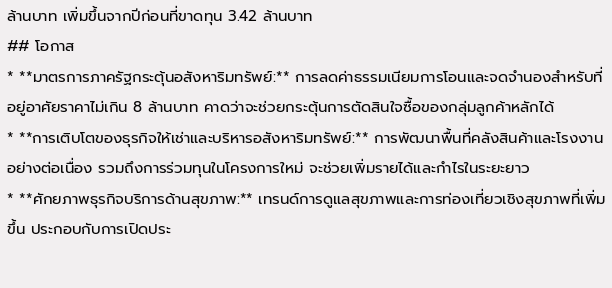ล้านบาท เพิ่มขึ้นจากปีก่อนที่ขาดทุน 3.42 ล้านบาท
## โอกาส
* **มาตรการภาครัฐกระตุ้นอสังหาริมทรัพย์:** การลดค่าธรรมเนียมการโอนและจดจำนองสำหรับที่อยู่อาศัยราคาไม่เกิน 8 ล้านบาท คาดว่าจะช่วยกระตุ้นการตัดสินใจซื้อของกลุ่มลูกค้าหลักได้
* **การเติบโตของธุรกิจให้เช่าและบริหารอสังหาริมทรัพย์:** การพัฒนาพื้นที่คลังสินค้าและโรงงานอย่างต่อเนื่อง รวมถึงการร่วมทุนในโครงการใหม่ จะช่วยเพิ่มรายได้และกำไรในระยะยาว
* **ศักยภาพธุรกิจบริการด้านสุขภาพ:** เทรนด์การดูแลสุขภาพและการท่องเที่ยวเชิงสุขภาพที่เพิ่มขึ้น ประกอบกับการเปิดประ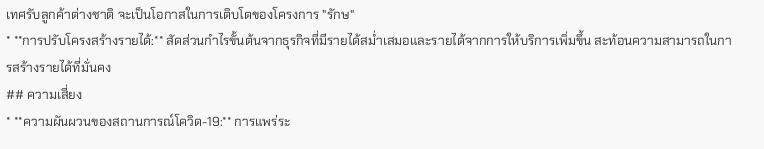เทศรับลูกค้าต่างชาติ จะเป็นโอกาสในการเติบโตของโครงการ "รักษ"
* **การปรับโครงสร้างรายได้:** สัดส่วนกำไรขั้นต้นจากธุรกิจที่มีรายได้สม่ำเสมอและรายได้จากการให้บริการเพิ่มขึ้น สะท้อนความสามารถในการสร้างรายได้ที่มั่นคง
## ความเสี่ยง
* **ความผันผวนของสถานการณ์โควิด-19:** การแพร่ระ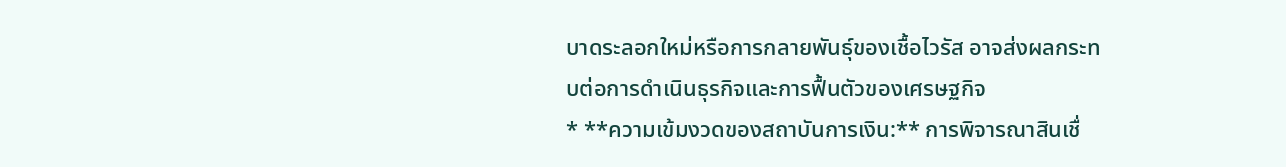บาดระลอกใหม่หรือการกลายพันธุ์ของเชื้อไวรัส อาจส่งผลกระทบต่อการดำเนินธุรกิจและการฟื้นตัวของเศรษฐกิจ
* **ความเข้มงวดของสถาบันการเงิน:** การพิจารณาสินเชื่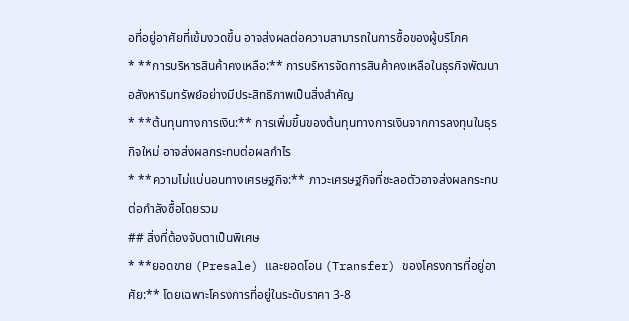อที่อยู่อาศัยที่เข้มงวดขึ้น อาจส่งผลต่อความสามารถในการซื้อของผู้บริโภค
* **การบริหารสินค้าคงเหลือ:** การบริหารจัดการสินค้าคงเหลือในธุรกิจพัฒนาอสังหาริมทรัพย์อย่างมีประสิทธิภาพเป็นสิ่งสำคัญ
* **ต้นทุนทางการเงิน:** การเพิ่มขึ้นของต้นทุนทางการเงินจากการลงทุนในธุรกิจใหม่ อาจส่งผลกระทบต่อผลกำไร
* **ความไม่แน่นอนทางเศรษฐกิจ:** ภาวะเศรษฐกิจที่ชะลอตัวอาจส่งผลกระทบต่อกำลังซื้อโดยรวม
## สิ่งที่ต้องจับตาเป็นพิเศษ
* **ยอดขาย (Presale) และยอดโอน (Transfer) ของโครงการที่อยู่อาศัย:** โดยเฉพาะโครงการที่อยู่ในระดับราคา 3-8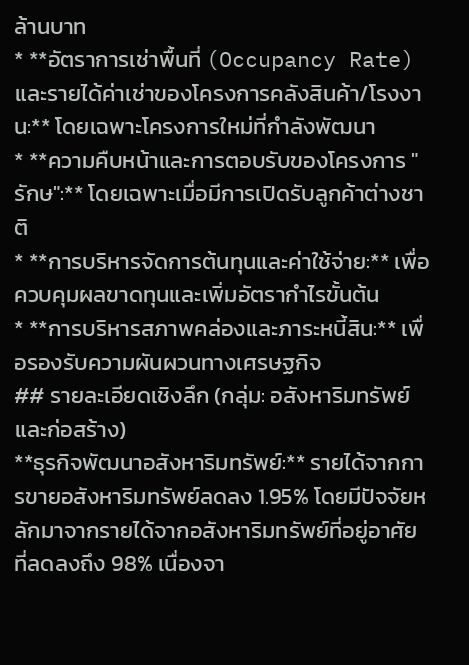ล้านบาท
* **อัตราการเช่าพื้นที่ (Occupancy Rate) และรายได้ค่าเช่าของโครงการคลังสินค้า/โรงงาน:** โดยเฉพาะโครงการใหม่ที่กำลังพัฒนา
* **ความคืบหน้าและการตอบรับของโครงการ "รักษ":** โดยเฉพาะเมื่อมีการเปิดรับลูกค้าต่างชาติ
* **การบริหารจัดการต้นทุนและค่าใช้จ่าย:** เพื่อควบคุมผลขาดทุนและเพิ่มอัตรากำไรขั้นต้น
* **การบริหารสภาพคล่องและภาระหนี้สิน:** เพื่อรองรับความผันผวนทางเศรษฐกิจ
## รายละเอียดเชิงลึก (กลุ่ม: อสังหาริมทรัพย์และก่อสร้าง)
**ธุรกิจพัฒนาอสังหาริมทรัพย์:** รายได้จากการขายอสังหาริมทรัพย์ลดลง 1.95% โดยมีปัจจัยหลักมาจากรายได้จากอสังหาริมทรัพย์ที่อยู่อาศัยที่ลดลงถึง 98% เนื่องจา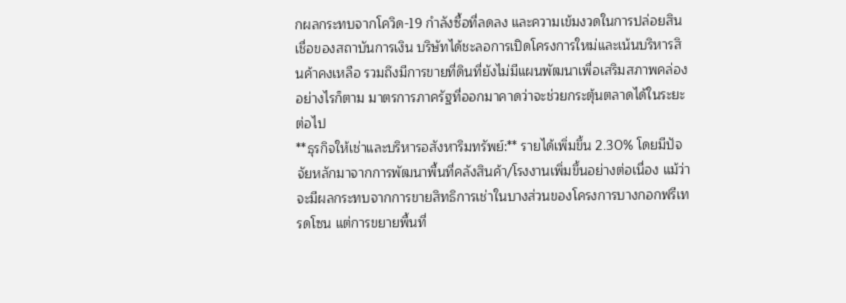กผลกระทบจากโควิด-19 กำลังซื้อที่ลดลง และความเข้มงวดในการปล่อยสินเชื่อของสถาบันการเงิน บริษัทได้ชะลอการเปิดโครงการใหม่และเน้นบริหารสินค้าคงเหลือ รวมถึงมีการขายที่ดินที่ยังไม่มีแผนพัฒนาเพื่อเสริมสภาพคล่อง อย่างไรก็ตาม มาตรการภาครัฐที่ออกมาคาดว่าจะช่วยกระตุ้นตลาดได้ในระยะต่อไป
**ธุรกิจให้เช่าและบริหารอสังหาริมทรัพย์:** รายได้เพิ่มขึ้น 2.30% โดยมีปัจจัยหลักมาจากการพัฒนาพื้นที่คลังสินค้า/โรงงานเพิ่มขึ้นอย่างต่อเนื่อง แม้ว่าจะมีผลกระทบจากการขายสิทธิการเช่าในบางส่วนของโครงการบางกอกฟรีเทรดโซน แต่การขยายพื้นที่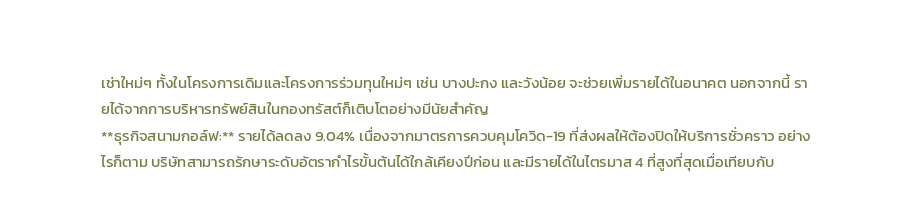เช่าใหม่ๆ ทั้งในโครงการเดิมและโครงการร่วมทุนใหม่ๆ เช่น บางปะกง และวังน้อย จะช่วยเพิ่มรายได้ในอนาคต นอกจากนี้ รายได้จากการบริหารทรัพย์สินในกองทรัสต์ก็เติบโตอย่างมีนัยสำคัญ
**ธุรกิจสนามกอล์ฟ:** รายได้ลดลง 9.04% เนื่องจากมาตรการควบคุมโควิด-19 ที่ส่งผลให้ต้องปิดให้บริการชั่วคราว อย่างไรก็ตาม บริษัทสามารถรักษาระดับอัตรากำไรขั้นต้นได้ใกล้เคียงปีก่อน และมีรายได้ในไตรมาส 4 ที่สูงที่สุดเมื่อเทียบกับ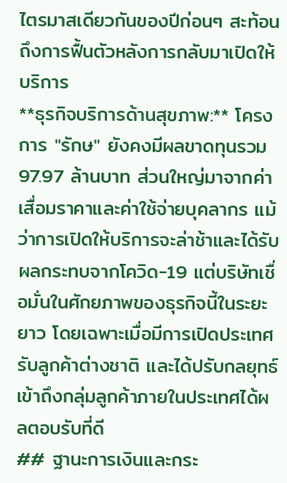ไตรมาสเดียวกันของปีก่อนๆ สะท้อนถึงการฟื้นตัวหลังการกลับมาเปิดให้บริการ
**ธุรกิจบริการด้านสุขภาพ:** โครงการ "รักษ" ยังคงมีผลขาดทุนรวม 97.97 ล้านบาท ส่วนใหญ่มาจากค่าเสื่อมราคาและค่าใช้จ่ายบุคลากร แม้ว่าการเปิดให้บริการจะล่าช้าและได้รับผลกระทบจากโควิด-19 แต่บริษัทเชื่อมั่นในศักยภาพของธุรกิจนี้ในระยะยาว โดยเฉพาะเมื่อมีการเปิดประเทศรับลูกค้าต่างชาติ และได้ปรับกลยุทธ์เข้าถึงกลุ่มลูกค้าภายในประเทศได้ผลตอบรับที่ดี
## ฐานะการเงินและกระ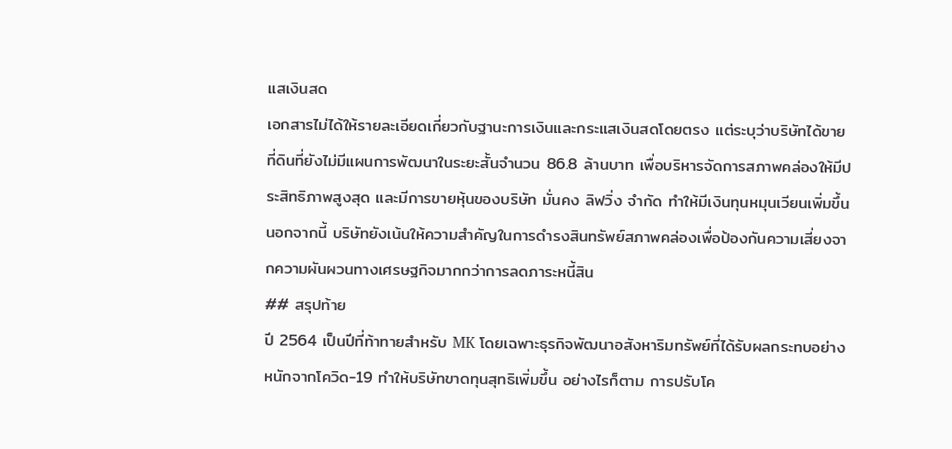แสเงินสด
เอกสารไม่ได้ให้รายละเอียดเกี่ยวกับฐานะการเงินและกระแสเงินสดโดยตรง แต่ระบุว่าบริษัทได้ขายที่ดินที่ยังไม่มีแผนการพัฒนาในระยะสั้นจำนวน 86.8 ล้านบาท เพื่อบริหารจัดการสภาพคล่องให้มีประสิทธิภาพสูงสุด และมีการขายหุ้นของบริษัท มั่นคง ลิฟวิ่ง จำกัด ทำให้มีเงินทุนหมุนเวียนเพิ่มขึ้น นอกจากนี้ บริษัทยังเน้นให้ความสำคัญในการดำรงสินทรัพย์สภาพคล่องเพื่อป้องกันความเสี่ยงจากความผันผวนทางเศรษฐกิจมากกว่าการลดภาระหนี้สิน
## สรุปท้าย
ปี 2564 เป็นปีที่ท้าทายสำหรับ MK โดยเฉพาะธุรกิจพัฒนาอสังหาริมทรัพย์ที่ได้รับผลกระทบอย่างหนักจากโควิด-19 ทำให้บริษัทขาดทุนสุทธิเพิ่มขึ้น อย่างไรก็ตาม การปรับโค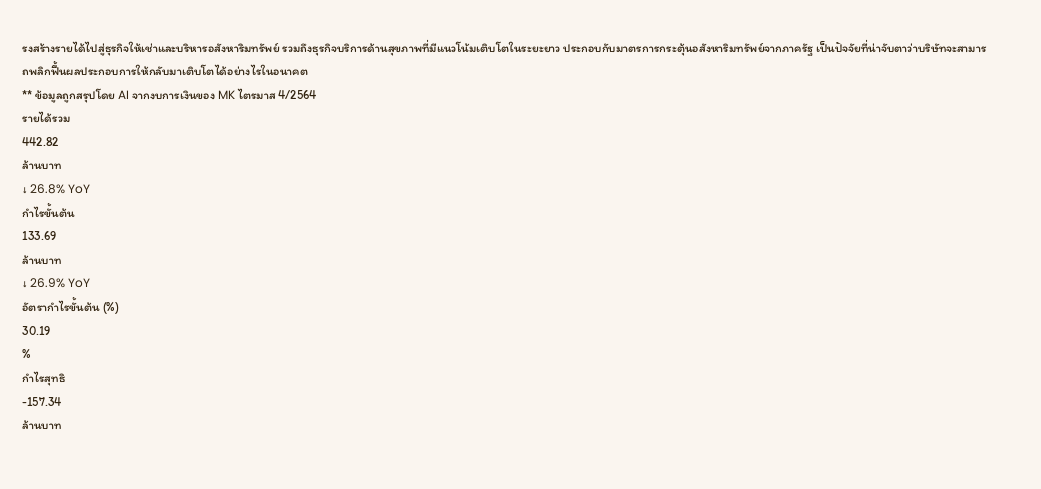รงสร้างรายได้ไปสู่ธุรกิจให้เช่าและบริหารอสังหาริมทรัพย์ รวมถึงธุรกิจบริการด้านสุขภาพที่มีแนวโน้มเติบโตในระยะยาว ประกอบกับมาตรการกระตุ้นอสังหาริมทรัพย์จากภาครัฐ เป็นปัจจัยที่น่าจับตาว่าบริษัทจะสามารถพลิกฟื้นผลประกอบการให้กลับมาเติบโตได้อย่างไรในอนาคต
** ข้อมูลถูกสรุปโดย AI จากงบการเงินของ MK ไตรมาส 4/2564
รายได้รวม
442.82
ล้านบาท
↓ 26.8% YoY
กำไรขั้นต้น
133.69
ล้านบาท
↓ 26.9% YoY
อัตรากำไรขั้นต้น (%)
30.19
%
กำไรสุทธิ
-157.34
ล้านบาท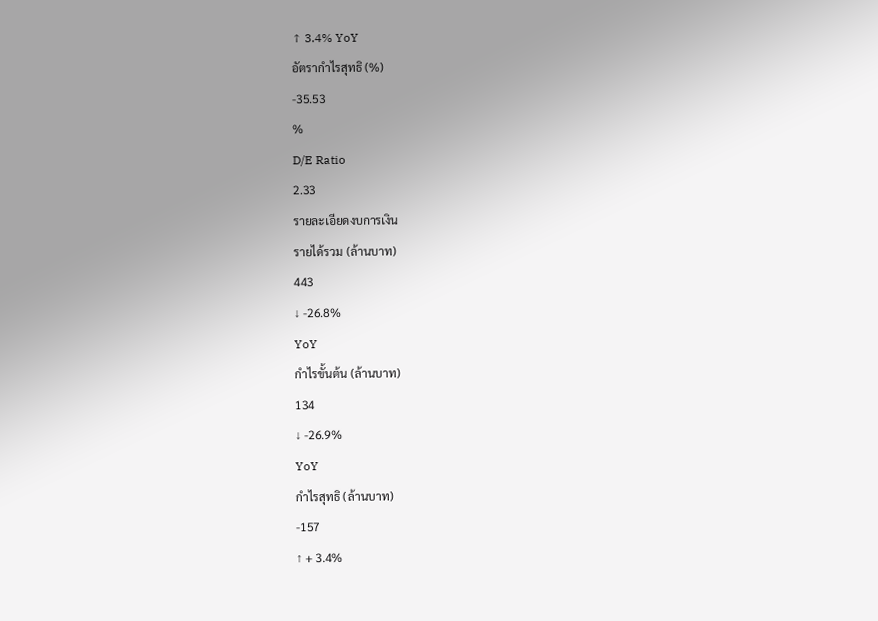↑ 3.4% YoY
อัตรากำไรสุทธิ (%)
-35.53
%
D/E Ratio
2.33
รายละเอียดงบการเงิน
รายได้รวม (ล้านบาท)
443
↓ -26.8%
YoY
กำไรขั้นต้น (ล้านบาท)
134
↓ -26.9%
YoY
กำไรสุทธิ (ล้านบาท)
-157
↑ + 3.4%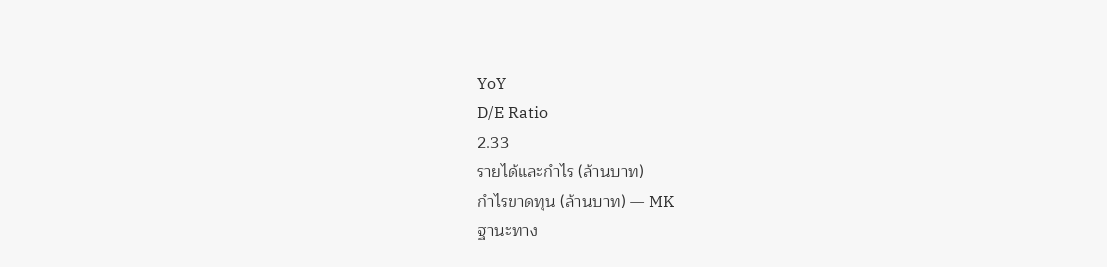YoY
D/E Ratio
2.33
รายได้และกำไร (ล้านบาท)
กำไรขาดทุน (ล้านบาท) — MK
ฐานะทาง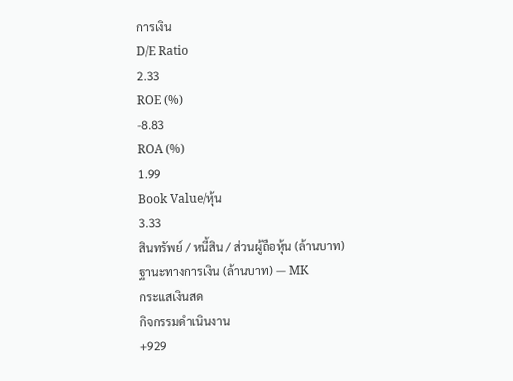การเงิน
D/E Ratio
2.33
ROE (%)
-8.83
ROA (%)
1.99
Book Value/หุ้น
3.33
สินทรัพย์ / หนี้สิน / ส่วนผู้ถือหุ้น (ล้านบาท)
ฐานะทางการเงิน (ล้านบาท) — MK
กระแสเงินสด
กิจกรรมดำเนินงาน
+929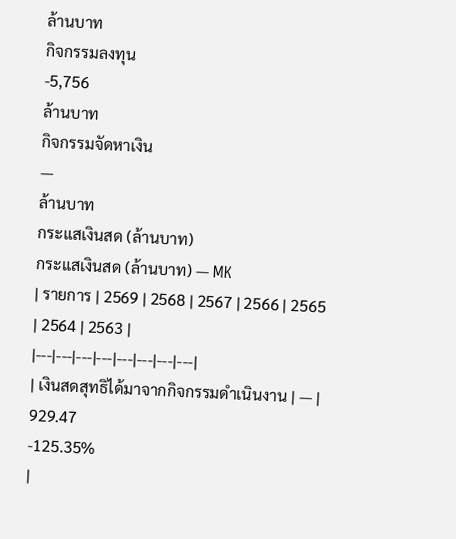ล้านบาท
กิจกรรมลงทุน
-5,756
ล้านบาท
กิจกรรมจัดหาเงิน
—
ล้านบาท
กระแสเงินสด (ล้านบาท)
กระแสเงินสด (ล้านบาท) — MK
| รายการ | 2569 | 2568 | 2567 | 2566 | 2565 | 2564 | 2563 |
|---|---|---|---|---|---|---|---|
| เงินสดสุทธิได้มาจากกิจกรรมดำเนินงาน | — |
929.47
-125.35%
|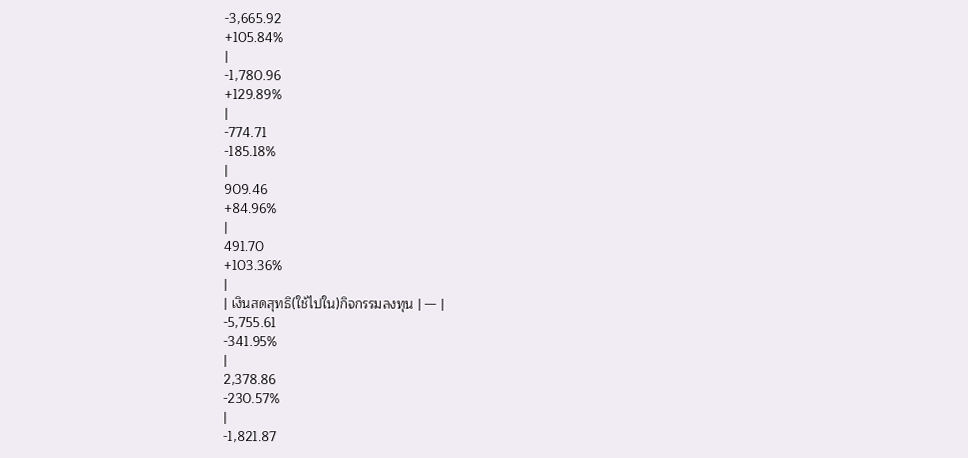-3,665.92
+105.84%
|
-1,780.96
+129.89%
|
-774.71
-185.18%
|
909.46
+84.96%
|
491.70
+103.36%
|
| เงินสดสุทธิ(ใช้ไปใน)กิจกรรมลงทุน | — |
-5,755.61
-341.95%
|
2,378.86
-230.57%
|
-1,821.87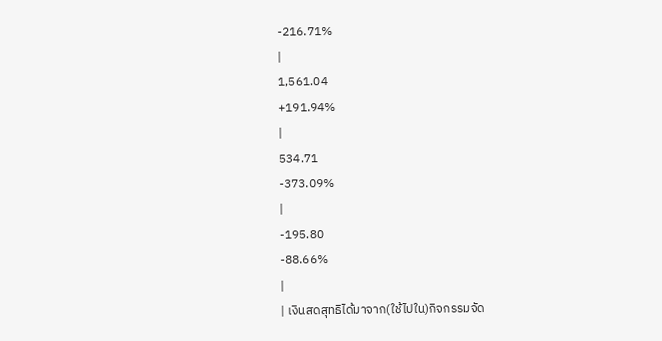-216.71%
|
1,561.04
+191.94%
|
534.71
-373.09%
|
-195.80
-88.66%
|
| เงินสดสุทธิได้มาจาก(ใช้ไปใน)กิจกรรมจัด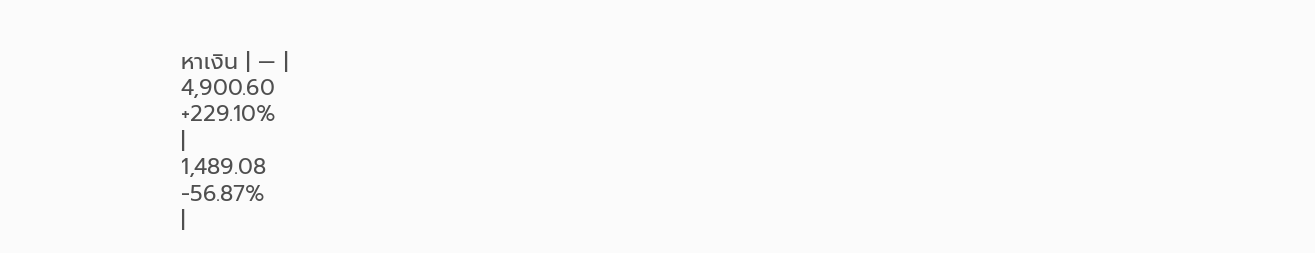หาเงิน | — |
4,900.60
+229.10%
|
1,489.08
-56.87%
|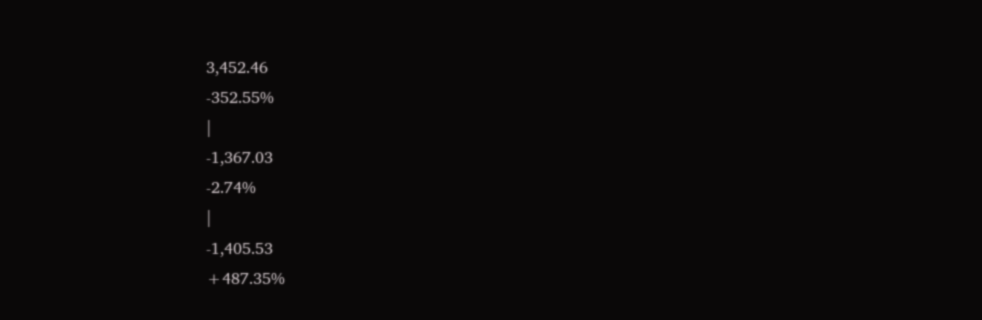3,452.46
-352.55%
|
-1,367.03
-2.74%
|
-1,405.53
+487.35%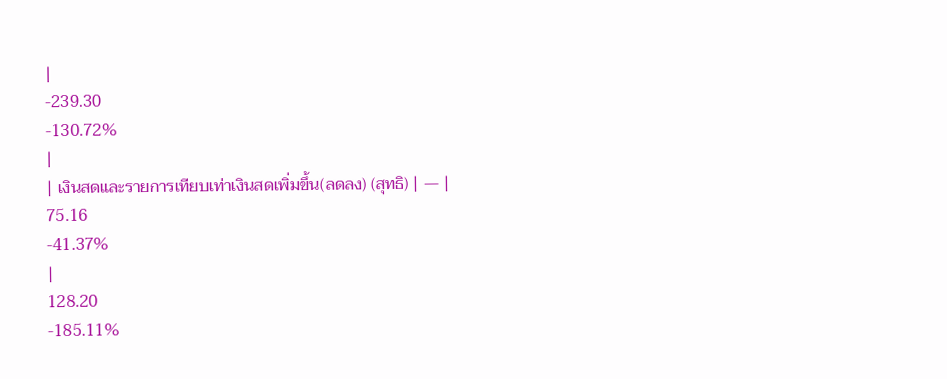|
-239.30
-130.72%
|
| เงินสดและรายการเทียบเท่าเงินสดเพิ่มขึ้น(ลดลง) (สุทธิ) | — |
75.16
-41.37%
|
128.20
-185.11%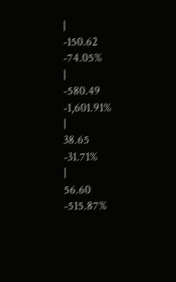|
-150.62
-74.05%
|
-580.49
-1,601.91%
|
38.65
-31.71%
|
56.60
-515.87%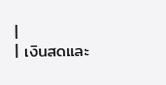|
| เงินสดและ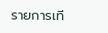รายการเที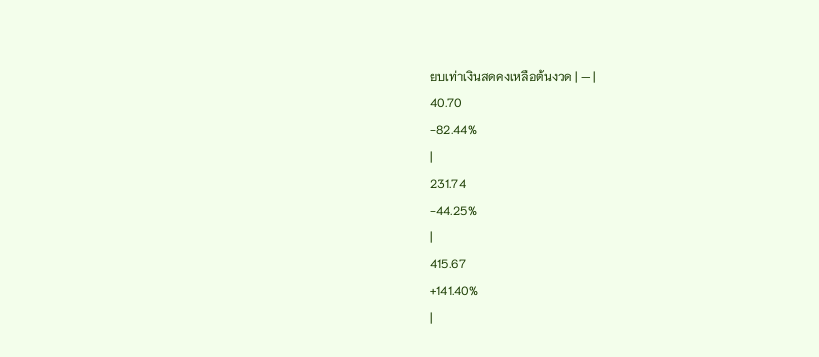ยบเท่าเงินสดคงเหลือต้นงวด | — |
40.70
-82.44%
|
231.74
-44.25%
|
415.67
+141.40%
|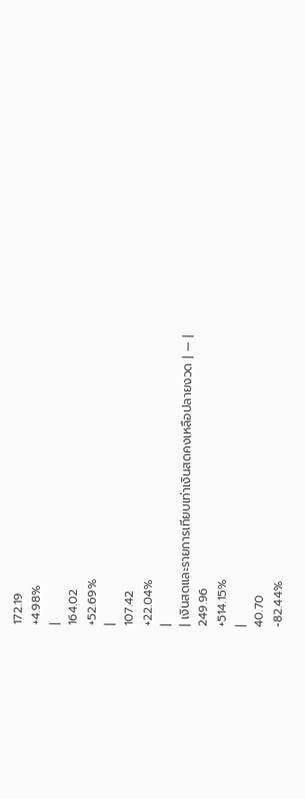172.19
+4.98%
|
164.02
+52.69%
|
107.42
+22.04%
|
| เงินสดและรายการเทียบเท่าเงินสดคงเหลือปลายงวด | — |
249.96
+514.15%
|
40.70
-82.44%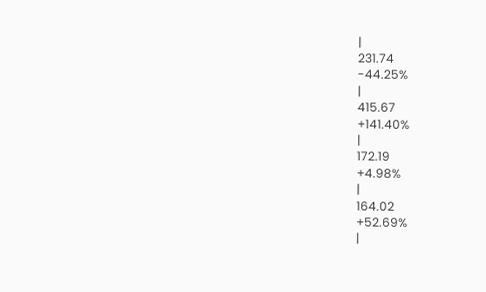|
231.74
-44.25%
|
415.67
+141.40%
|
172.19
+4.98%
|
164.02
+52.69%
|